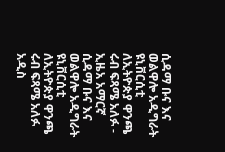ሲዳማ ቡና እና ወልዋሎ አዲግራት ዩኒቨርሲቲ ለኢትዮጵያ ዋንጫ ሩብ ፍጻሜ አለፉ - ኢዜአ አማርኛ
ሲዳማ ቡና እና ወልዋሎ አዲግራት ዩኒቨርሲቲ ለኢትዮጵያ ዋንጫ ሩብ ፍጻሜ አለፉ
አዲስ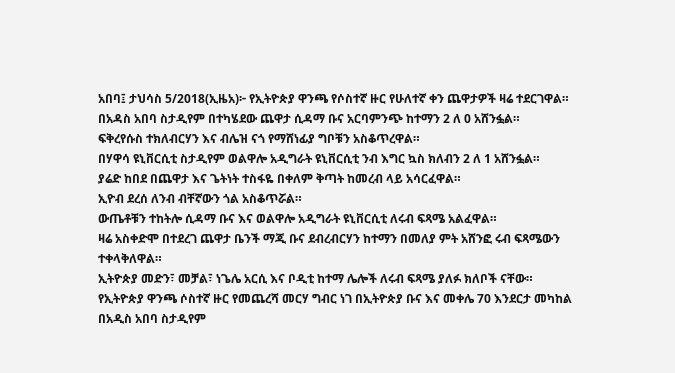አበባ፤ ታህሳስ 5/2018(ኢዜአ)፦ የኢትዮጵያ ዋንጫ የሶስተኛ ዙር የሁለተኛ ቀን ጨዋታዎች ዛሬ ተደርገዋል።
በአዳስ አበባ ስታዲየም በተካሄደው ጨዋታ ሲዳማ ቡና አርባምንጭ ከተማን 2 ለ 0 አሸንፏል።
ፍቅረየሱስ ተክለብርሃን እና ብሌዝ ናጎ የማሸነፊያ ግቦቹን አስቆጥረዋል።
በሃዋሳ ዩኒቨርሲቲ ስታዲየም ወልዋሎ አዲግራት ዩኒቨርሲቲ ንብ እግር ኳስ ክለብን 2 ለ 1 አሸንፏል።
ያሬድ ከበደ በጨዋታ እና ጌትነት ተስፋዬ በቀለም ቅጣት ከመረብ ላይ አሳርፈዋል።
ኢዮብ ደረሰ ለንብ ብቸኛውን ጎል አስቆጥሯል።
ውጤቶቹን ተከትሎ ሲዳማ ቡና እና ወልዋሎ አዲግራት ዩኒቨርሲቲ ለሩብ ፍጻሜ አልፈዋል።
ዛሬ አስቀድሞ በተደረገ ጨዋታ ቤንች ማጂ ቡና ደብረብርሃን ከተማን በመለያ ምት አሸንፎ ሩብ ፍጻሜውን ተቀላቅለዋል።
ኢትዮጵያ መድን፣ መቻል፣ ነጌሌ አርሲ እና ቦዲቲ ከተማ ሌሎች ለሩብ ፍጻሜ ያለፉ ክለቦች ናቸው።
የኢትዮጵያ ዋንጫ ሶስተኛ ዙር የመጨረሻ መርሃ ግብር ነገ በኢትዮጵያ ቡና እና መቀሌ 70 እንደርታ መካከል በአዲስ አበባ ስታዲየም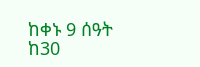ከቀኑ 9 ሰዓት ከ30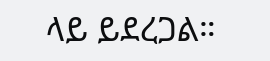ላይ ይደረጋል።